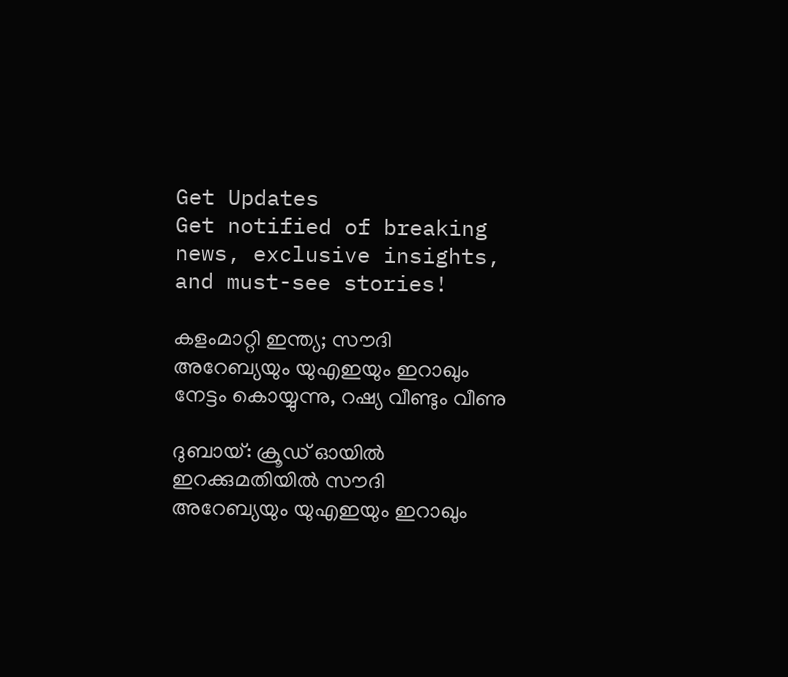Get Updates
Get notified of breaking news, exclusive insights, and must-see stories!

കളംമാറ്റി ഇന്ത്യ; സൗദി അറേബ്യയും യുഎഇയും ഇറാഖും നേട്ടം കൊയ്യുന്നു, റഷ്യ വീണ്ടും വീണു

ദുബായ്: ക്രൂഡ് ഓയില്‍ ഇറക്കുമതിയില്‍ സൗദി അറേബ്യയും യുഎഇയും ഇറാഖും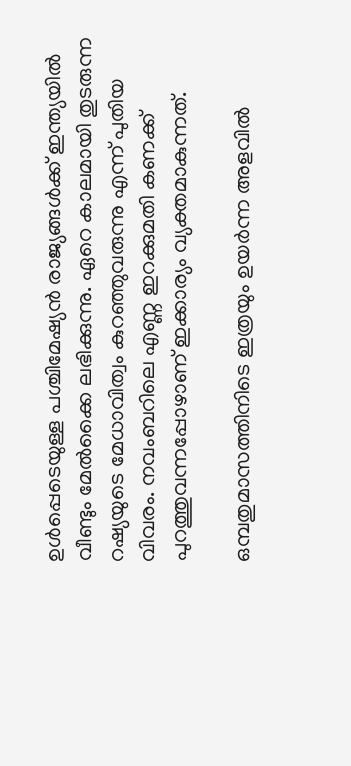ഉള്‍പ്പെടെയുള്ള പശ്ചിമേഷ്യന്‍ രാജ്യങ്ങള്‍ക്ക് ഇന്ത്യയില്‍ വീണ്ടും മേല്‍ക്കൈ ലഭിക്കുന്നു. ഏറെ കാലമായി തുടരുന്ന റഷ്യയുടെ മേധാവിത്വം കുറഞ്ഞുവരുന്നു എന്ന് പുതിയ വിവരം. നവംബറിലെ എണ്ണ ഇറക്കുമതി കണക്ക് പുറത്തുവന്നപ്പോഴാണ് ഇക്കാര്യം വ്യക്തമാകുന്നത്.

ഒമ്പതുമാസത്തിനിടെ ഇത്രയും ഉയര്‍ന്ന അളവില്‍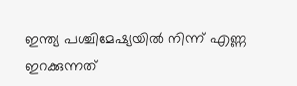ഇന്ത്യ പശ്ചിമേഷ്യയില്‍ നിന്ന് എണ്ണ ഇറക്കുന്നത്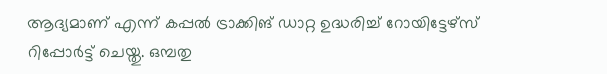ആദ്യമാണ് എന്ന് കപ്പല്‍ ട്രാക്കിങ് ഡാറ്റ ഉദ്ധരിച്ച് റോയിട്ടേഴ്‌സ് റിപ്പോര്‍ട്ട് ചെയ്തു. ഒമ്പതു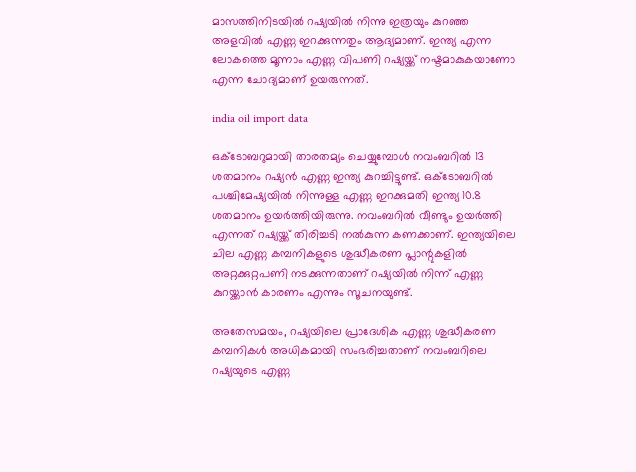മാസത്തിനിടയില്‍ റഷ്യയില്‍ നിന്നു ഇത്രയും കുറഞ്ഞ അളവില്‍ എണ്ണ ഇറക്കുന്നതും ആദ്യമാണ്. ഇന്ത്യ എന്ന ലോകത്തെ മൂന്നാം എണ്ണ വിപണി റഷ്യയ്ക്ക് നഷ്ടമാകുകയാണോ എന്ന ചോദ്യമാണ് ഉയരുന്നത്.

india oil import data

ഒക്ടോബറുമായി താരതമ്യം ചെയ്യുമ്പോള്‍ നവംബറില്‍ 13 ശതമാനം റഷ്യന്‍ എണ്ണ ഇന്ത്യ കുറച്ചിട്ടുണ്ട്. ഒക്ടോബറില്‍ പശ്ചിമേഷ്യയില്‍ നിന്നുള്ള എണ്ണ ഇറക്കുമതി ഇന്ത്യ 10.8 ശതമാനം ഉയര്‍ത്തിയിരുന്നു. നവംബറില്‍ വീണ്ടും ഉയര്‍ത്തി എന്നത് റഷ്യയ്ക്ക് തിരിച്ചടി നല്‍കുന്ന കണക്കാണ്. ഇന്ത്യയിലെ ചില എണ്ണ കമ്പനികളുടെ ശുദ്ധീകരണ പ്ലാന്റുകളില്‍ അറ്റക്കുറ്റപണി നടക്കുന്നതാണ് റഷ്യയില്‍ നിന്ന് എണ്ണ കുറയ്ക്കാന്‍ കാരണം എന്നും സൂചനയുണ്ട്.

അതേസമയം, റഷ്യയിലെ പ്രാദേശിക എണ്ണ ശുദ്ധീകരണ കമ്പനികള്‍ അധികമായി സംഭരിച്ചതാണ് നവംബറിലെ റഷ്യയുടെ എണ്ണ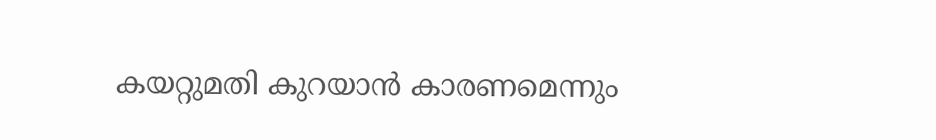കയറ്റുമതി കുറയാന്‍ കാരണമെന്നും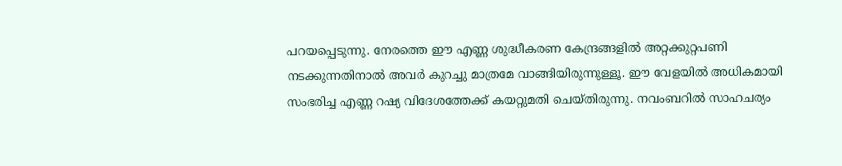പറയപ്പെടുന്നു. നേരത്തെ ഈ എണ്ണ ശുദ്ധീകരണ കേന്ദ്രങ്ങളില്‍ അറ്റക്കുറ്റപണി നടക്കുന്നതിനാല്‍ അവര്‍ കുറച്ചു മാത്രമേ വാങ്ങിയിരുന്നുള്ളൂ. ഈ വേളയില്‍ അധികമായി സംഭരിച്ച എണ്ണ റഷ്യ വിദേശത്തേക്ക് കയറ്റുമതി ചെയ്തിരുന്നു. നവംബറില്‍ സാഹചര്യം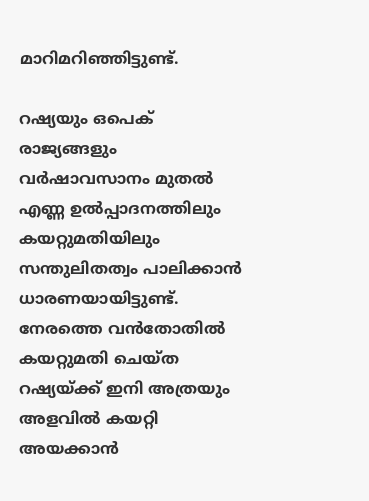മാറിമറിഞ്ഞിട്ടുണ്ട്.

റഷ്യയും ഒപെക് രാജ്യങ്ങളും വര്‍ഷാവസാനം മുതല്‍ എണ്ണ ഉല്‍പ്പാദനത്തിലും കയറ്റുമതിയിലും സന്തുലിതത്വം പാലിക്കാന്‍ ധാരണയായിട്ടുണ്ട്. നേരത്തെ വന്‍തോതില്‍ കയറ്റുമതി ചെയ്ത റഷ്യയ്ക്ക് ഇനി അത്രയും അളവില്‍ കയറ്റി അയക്കാന്‍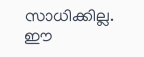സാധിക്കില്ല. ഈ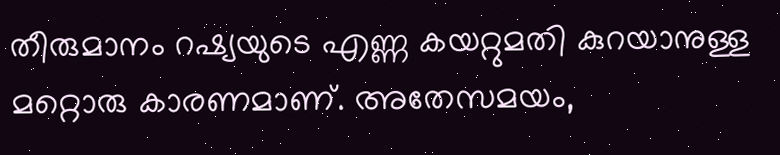തീരുമാനം റഷ്യയുടെ എണ്ണ കയറ്റുമതി കുറയാനുള്ള മറ്റൊരു കാരണമാണ്. അതേസമയം,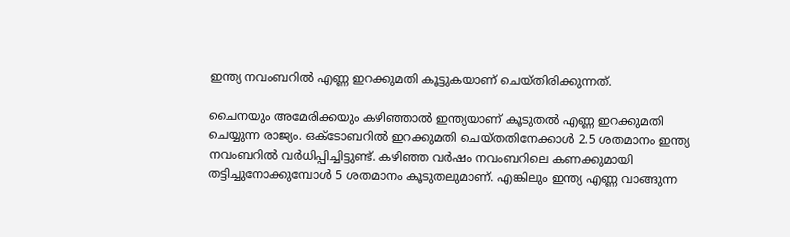ഇന്ത്യ നവംബറില്‍ എണ്ണ ഇറക്കുമതി കൂട്ടുകയാണ് ചെയ്തിരിക്കുന്നത്.

ചൈനയും അമേരിക്കയും കഴിഞ്ഞാല്‍ ഇന്ത്യയാണ് കൂടുതല്‍ എണ്ണ ഇറക്കുമതി ചെയ്യുന്ന രാജ്യം. ഒക്ടോബറില്‍ ഇറക്കുമതി ചെയ്തതിനേക്കാള്‍ 2.5 ശതമാനം ഇന്ത്യ നവംബറില്‍ വര്‍ധിപ്പിച്ചിട്ടുണ്ട്. കഴിഞ്ഞ വര്‍ഷം നവംബറിലെ കണക്കുമായി തട്ടിച്ചുനോക്കുമ്പോള്‍ 5 ശതമാനം കൂടുതലുമാണ്. എങ്കിലും ഇന്ത്യ എണ്ണ വാങ്ങുന്ന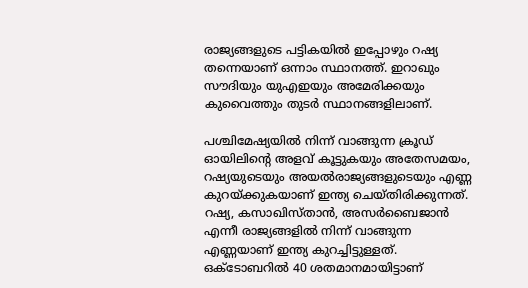രാജ്യങ്ങളുടെ പട്ടികയില്‍ ഇപ്പോഴും റഷ്യ തന്നെയാണ് ഒന്നാം സ്ഥാനത്ത്. ഇറാഖും സൗദിയും യുഎഇയും അമേരിക്കയും കുവൈത്തും തുടര്‍ സ്ഥാനങ്ങളിലാണ്.

പശ്ചിമേഷ്യയില്‍ നിന്ന് വാങ്ങുന്ന ക്രൂഡ് ഓയിലിന്റെ അളവ് കൂട്ടുകയും അതേസമയം, റഷ്യയുടെയും അയല്‍രാജ്യങ്ങളുടെയും എണ്ണ കുറയ്ക്കുകയാണ് ഇന്ത്യ ചെയ്തിരിക്കുന്നത്. റഷ്യ, കസാഖിസ്താന്‍, അസര്‍ബൈജാന്‍ എന്നീ രാജ്യങ്ങളില്‍ നിന്ന് വാങ്ങുന്ന എണ്ണയാണ് ഇന്ത്യ കുറച്ചിട്ടുള്ളത്. ഒക്ടോബറില്‍ 40 ശതമാനമായിട്ടാണ്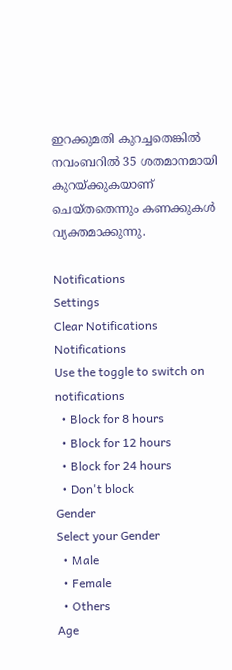ഇറക്കുമതി കുറച്ചതെങ്കില്‍ നവംബറില്‍ 35 ശതമാനമായി കുറയ്ക്കുകയാണ് ചെയ്തതെന്നും കണക്കുകള്‍ വ്യക്തമാക്കുന്നു.

Notifications
Settings
Clear Notifications
Notifications
Use the toggle to switch on notifications
  • Block for 8 hours
  • Block for 12 hours
  • Block for 24 hours
  • Don't block
Gender
Select your Gender
  • Male
  • Female
  • Others
Age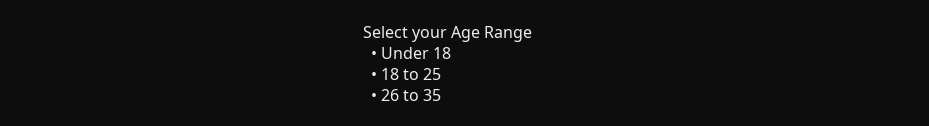Select your Age Range
  • Under 18
  • 18 to 25
  • 26 to 35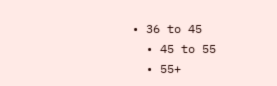• 36 to 45
  • 45 to 55
  • 55+